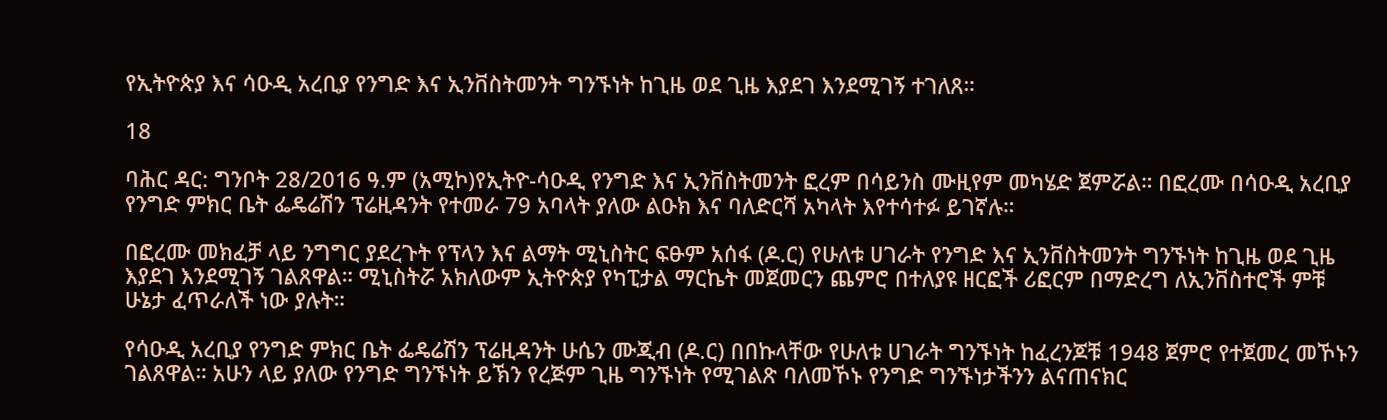የኢትዮጵያ እና ሳዑዲ አረቢያ የንግድ እና ኢንቨስትመንት ግንኙነት ከጊዜ ወደ ጊዜ እያደገ እንደሚገኝ ተገለጸ።

18

ባሕር ዳር: ግንቦት 28/2016 ዓ.ም (አሚኮ)የኢትዮ-ሳዑዲ የንግድ እና ኢንቨስትመንት ፎረም በሳይንስ ሙዚየም መካሄድ ጀምሯል። በፎረሙ በሳዑዲ አረቢያ የንግድ ምክር ቤት ፌዴሬሽን ፕሬዚዳንት የተመራ 79 አባላት ያለው ልዑክ እና ባለድርሻ አካላት እየተሳተፉ ይገኛሉ።

በፎረሙ መክፈቻ ላይ ንግግር ያደረጉት የፕላን እና ልማት ሚኒስትር ፍፁም አሰፋ (ዶ.ር) የሁለቱ ሀገራት የንግድ እና ኢንቨስትመንት ግንኙነት ከጊዜ ወደ ጊዜ እያደገ እንደሚገኝ ገልጸዋል። ሚኒስትሯ አክለውም ኢትዮጵያ የካፒታል ማርኬት መጀመርን ጨምሮ በተለያዩ ዘርፎች ሪፎርም በማድረግ ለኢንቨስተሮች ምቹ ሁኔታ ፈጥራለች ነው ያሉት።

የሳዑዲ አረቢያ የንግድ ምክር ቤት ፌዴሬሽን ፕሬዚዳንት ሁሴን ሙጂብ (ዶ.ር) በበኩላቸው የሁለቱ ሀገራት ግንኙነት ከፈረንጆቹ 1948 ጀምሮ የተጀመረ መኾኑን ገልጸዋል። አሁን ላይ ያለው የንግድ ግንኙነት ይኽን የረጅም ጊዜ ግንኙነት የሚገልጽ ባለመኾኑ የንግድ ግንኙነታችንን ልናጠናክር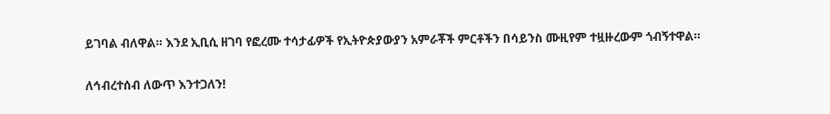ይገባል ብለዋል። እንደ ኢቢሲ ዘገባ የፎረሙ ተሳታፊዎች የኢትዮጵያውያን አምራቾች ምርቶችን በሳይንስ ሙዚየም ተዟዙረውም ጎብኝተዋል።

ለኅብረተሰብ ለውጥ እንተጋለን!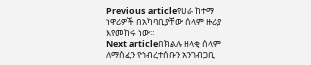Previous articleየሀራ ከተማ ነዋሪዎች በአካባቢያቸው ሰላም ዙሪያ እየመከሩ ነው።
Next articleበክልሉ ዘላቂ ሰላም ለማስፈን የኅብረተሰቡን አንገብጋቢ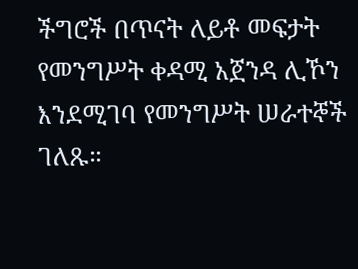ችግሮች በጥናት ለይቶ መፍታት የመንግሥት ቀዳሚ አጀንዳ ሊኾን እንደሚገባ የመንግሥት ሠራተኞች ገለጹ።